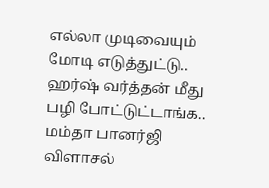எல்லா முடிவையும் மோடி எடுத்துட்டு.. ஹர்ஷ் வர்த்தன் மீது பழி போட்டுட்டாங்க.. மம்தா பானர்ஜி விளாசல்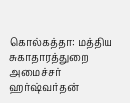கொல்கத்தா: மத்திய சுகாதாரத்துறை அமைச்சர் ஹர்ஷ்வர்தன்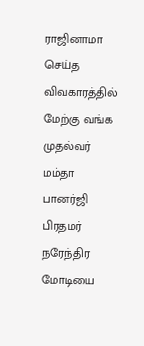ராஜினாமா செய்த விவகாரத்தில் மேற்கு வங்க முதல்வர் மம்தா பானர்ஜி பிரதமர் நரேந்திர மோடியை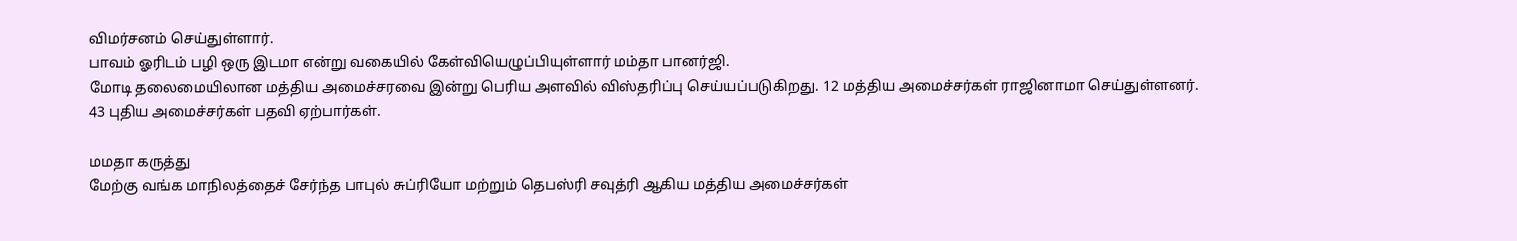விமர்சனம் செய்துள்ளார்.
பாவம் ஓரிடம் பழி ஒரு இடமா என்று வகையில் கேள்வியெழுப்பியுள்ளார் மம்தா பானர்ஜி.
மோடி தலைமையிலான மத்திய அமைச்சரவை இன்று பெரிய அளவில் விஸ்தரிப்பு செய்யப்படுகிறது. 12 மத்திய அமைச்சர்கள் ராஜினாமா செய்துள்ளனர். 43 புதிய அமைச்சர்கள் பதவி ஏற்பார்கள்.

மமதா கருத்து
மேற்கு வங்க மாநிலத்தைச் சேர்ந்த பாபுல் சுப்ரியோ மற்றும் தெபஸ்ரி சவுத்ரி ஆகிய மத்திய அமைச்சர்கள்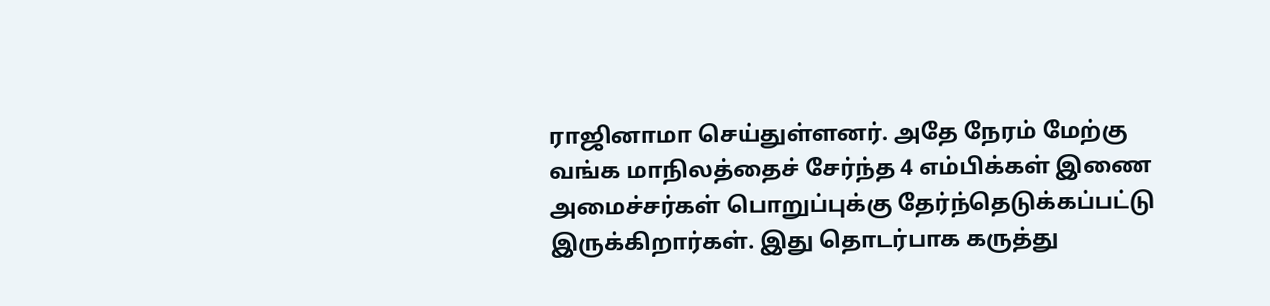ராஜினாமா செய்துள்ளனர். அதே நேரம் மேற்கு வங்க மாநிலத்தைச் சேர்ந்த 4 எம்பிக்கள் இணை அமைச்சர்கள் பொறுப்புக்கு தேர்ந்தெடுக்கப்பட்டு இருக்கிறார்கள். இது தொடர்பாக கருத்து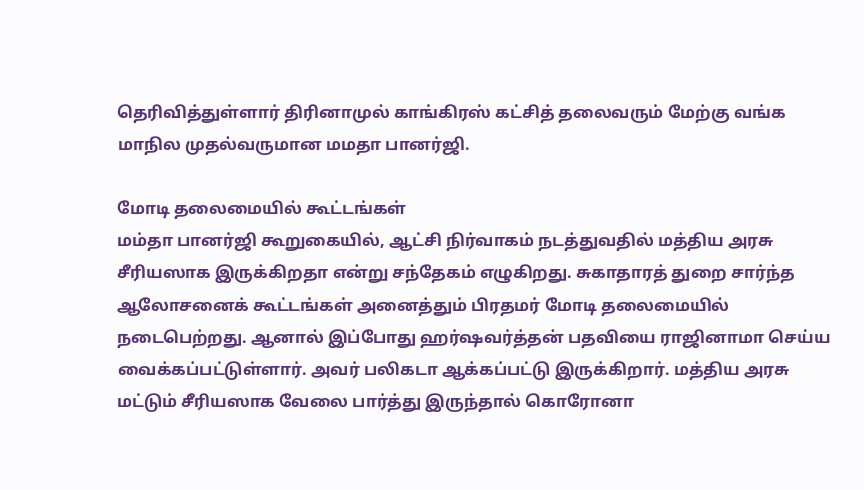தெரிவித்துள்ளார் திரினாமுல் காங்கிரஸ் கட்சித் தலைவரும் மேற்கு வங்க மாநில முதல்வருமான மமதா பானர்ஜி.

மோடி தலைமையில் கூட்டங்கள்
மம்தா பானர்ஜி கூறுகையில், ஆட்சி நிர்வாகம் நடத்துவதில் மத்திய அரசு சீரியஸாக இருக்கிறதா என்று சந்தேகம் எழுகிறது. சுகாதாரத் துறை சார்ந்த ஆலோசனைக் கூட்டங்கள் அனைத்தும் பிரதமர் மோடி தலைமையில் நடைபெற்றது. ஆனால் இப்போது ஹர்ஷவர்த்தன் பதவியை ராஜினாமா செய்ய வைக்கப்பட்டுள்ளார். அவர் பலிகடா ஆக்கப்பட்டு இருக்கிறார். மத்திய அரசு மட்டும் சீரியஸாக வேலை பார்த்து இருந்தால் கொரோனா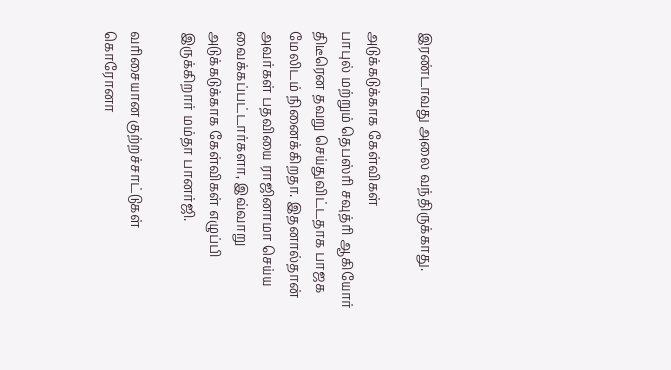இரண்டாவது அலை வந்திருக்காது.

அடுக்கடுக்காக கேள்விகள்
பாபுல் மற்றும் தெபஸ்ரி சவுத்ரி ஆகியோர் திடீரென தவறு செய்துவிட்டதாக பாஜக மேலிடம் நினைக்கிறதா. இதனால்தான் அவர்கள் பதவியை ராஜினாமா செய்ய வைக்கப்பட்டார்களா, இவ்வாறு அடுக்கடுக்காக கேள்விகள் எழுப்பி இருக்கிறார் மம்தா பானர்ஜி.

வரிசையான குற்றச்சாட்டுகள்
கொரோனா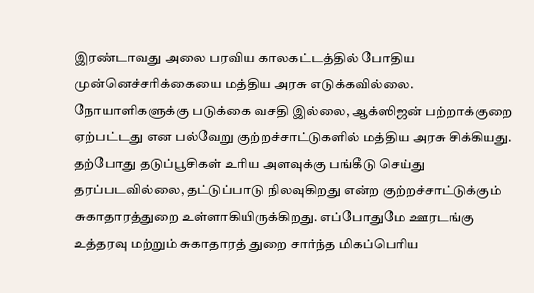இரண்டாவது அலை பரவிய காலகட்டத்தில் போதிய முன்னெச்சரிக்கையை மத்திய அரசு எடுக்கவில்லை. நோயாளிகளுக்கு படுக்கை வசதி இல்லை, ஆக்ஸிஜன் பற்றாக்குறை ஏற்பட்டது என பல்வேறு குற்றச்சாட்டுகளில் மத்திய அரசு சிக்கியது. தற்போது தடுப்பூசிகள் உரிய அளவுக்கு பங்கீடு செய்து தரப்படவில்லை, தட்டுப்பாடு நிலவுகிறது என்ற குற்றச்சாட்டுக்கும் சுகாதாரத்துறை உள்ளாகியிருக்கிறது. எப்போதுமே ஊரடங்கு உத்தரவு மற்றும் சுகாதாரத் துறை சார்ந்த மிகப்பெரிய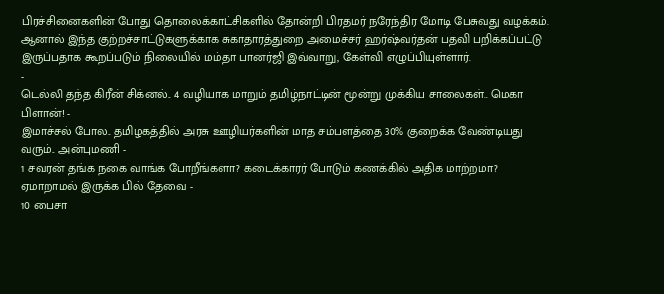பிரச்சினைகளின் போது தொலைக்காட்சிகளில் தோன்றி பிரதமர் நரேந்திர மோடி பேசுவது வழக்கம். ஆனால் இந்த குற்றச்சாட்டுகளுக்காக சுகாதாரத்துறை அமைச்சர் ஹர்ஷ்வர்தன் பதவி பறிக்கப்பட்டு இருப்பதாக கூறப்படும் நிலையில் மம்தா பானர்ஜி இவ்வாறு, கேள்வி எழுப்பியுள்ளார்.
-
டெல்லி தந்த கிரீன் சிக்னல்.. 4 வழியாக மாறும் தமிழ்நாட்டின் மூன்று முக்கிய சாலைகள்.. மெகா பிளான்! -
இமாச்சல் போல.. தமிழகத்தில் அரசு ஊழியர்களின் மாத சம்பளத்தை 30% குறைக்க வேண்டியது வரும்.. அன்புமணி -
1 சவரன் தங்க நகை வாங்க போறீங்களா? கடைக்காரர் போடும் கணக்கில் அதிக மாற்றமா? ஏமாறாமல் இருக்க பில் தேவை -
10 பைசா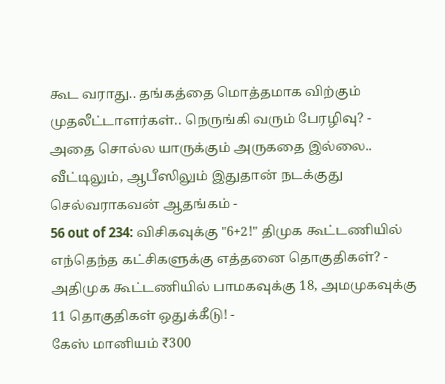கூட வராது.. தங்கத்தை மொத்தமாக விற்கும் முதலீட்டாளர்கள்.. நெருங்கி வரும் பேரழிவு? -
அதை சொல்ல யாருக்கும் அருகதை இல்லை.. வீட்டிலும், ஆபீஸிலும் இதுதான் நடக்குது செல்வராகவன் ஆதங்கம் -
56 out of 234: விசிகவுக்கு "6+2!" திமுக கூட்டணியில் எந்தெந்த கட்சிகளுக்கு எத்தனை தொகுதிகள்? -
அதிமுக கூட்டணியில் பாமகவுக்கு 18, அமமுகவுக்கு 11 தொகுதிகள் ஒதுக்கீடு! -
கேஸ் மானியம் ₹300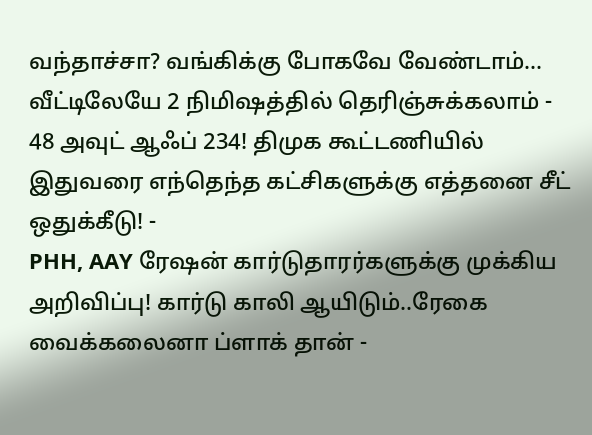வந்தாச்சா? வங்கிக்கு போகவே வேண்டாம்… வீட்டிலேயே 2 நிமிஷத்தில் தெரிஞ்சுக்கலாம் -
48 அவுட் ஆஃப் 234! திமுக கூட்டணியில் இதுவரை எந்தெந்த கட்சிகளுக்கு எத்தனை சீட் ஒதுக்கீடு! -
PHH, AAY ரேஷன் கார்டுதாரர்களுக்கு முக்கிய அறிவிப்பு! கார்டு காலி ஆயிடும்..ரேகை வைக்கலைனா ப்ளாக் தான் -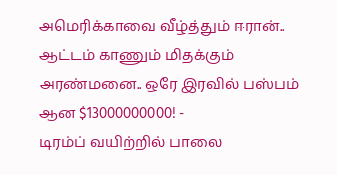அமெரிக்காவை வீழ்த்தும் ஈரான்.. ஆட்டம் காணும் மிதக்கும் அரண்மனை.. ஒரே இரவில் பஸ்பம் ஆன $13000000000! -
டிரம்ப் வயிற்றில் பாலை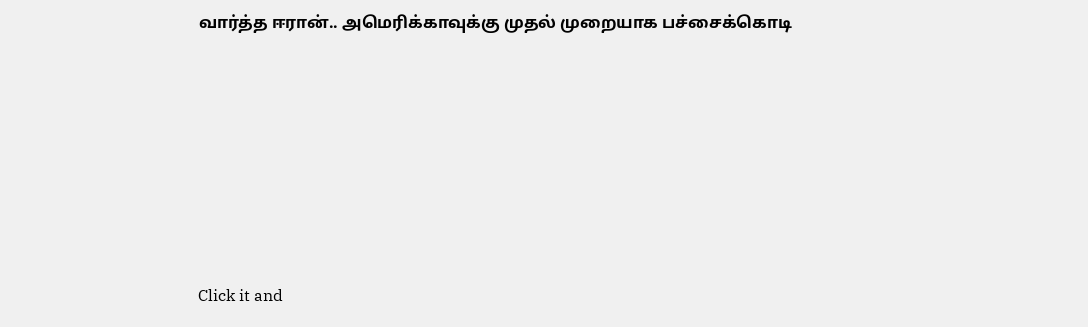வார்த்த ஈரான்.. அமெரிக்காவுக்கு முதல் முறையாக பச்சைக்கொடி












Click it and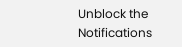Unblock the Notifications